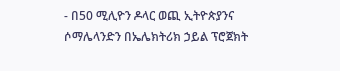- በ50 ሚሊዮን ዶላር ወጪ ኢትዮጵያንና ሶማሌላንድን በኤሌክትሪክ ኃይል ፕሮጀክት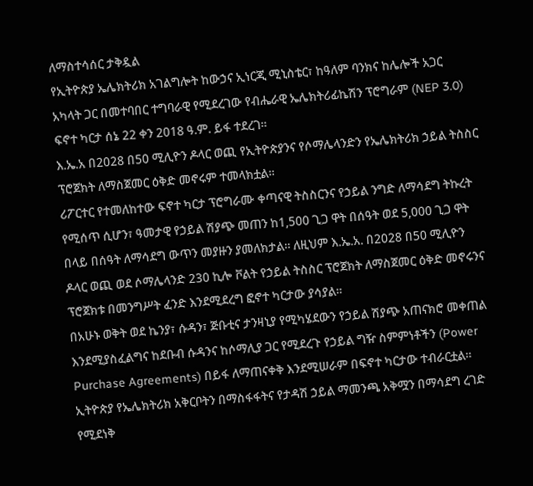ለማስተሳሰር ታቅዷል
የኢትዮጵያ ኤሌክትሪክ አገልግሎት ከውኃና ኢነርጂ ሚኒስቴር፣ ከዓለም ባንክና ከሌሎች አጋር አካላት ጋር በመተባበር ተግባራዊ የሚደረገው የብሔራዊ ኤሌክትሪፊኬሽን ፕሮግራም (NEP 3.0) ፍኖተ ካርታ ሰኔ 22 ቀን 2018 ዓ.ም. ይፋ ተደረገ፡፡
እ.ኤ.አ በ2028 በ50 ሚሊዮን ዶላር ወጪ የኢትዮጵያንና የሶማሌላንድን የኤሌክትሪክ ኃይል ትስስር ፕሮጀክት ለማስጀመር ዕቅድ መኖሩም ተመላክቷል፡፡
ሪፖርተር የተመለከተው ፍኖተ ካርታ ፕሮግራሙ ቀጣናዊ ትስስርንና የኃይል ንግድ ለማሳደግ ትኩረት የሚሰጥ ሲሆን፣ ዓመታዊ የኃይል ሽያጭ መጠን ከ1,500 ጊጋ ዋት በሰዓት ወደ 5,000 ጊጋ ዋት በላይ በሰዓት ለማሳደግ ውጥን መያዙን ያመለክታል። ለዚህም እ.ኤ.አ. በ2028 በ50 ሚሊዮን ዶላር ወጪ ወደ ሶማሌላንድ 230 ኪሎ ቮልት የኃይል ትስስር ፕሮጀክት ለማስጀመር ዕቅድ መኖሩንና ፕሮጀክቱ በመንግሥት ፈንድ እንደሚደረግ ፎኖተ ካርታው ያሳያል።
በአሁኑ ወቅት ወደ ኬንያ፣ ሱዳን፣ ጅቡቲና ታንዛኒያ የሚካሄደውን የኃይል ሽያጭ አጠናክሮ መቀጠል እንደሚያስፈልግና ከደቡብ ሱዳንና ከሶማሊያ ጋር የሚደረጉ የኃይል ግዥ ስምምነቶችን (Power Purchase Agreements) በይፋ ለማጠናቀቅ እንደሚሠራም በፍኖተ ካርታው ተብራርቷል።
ኢትዮጵያ የኤሌክትሪክ አቅርቦትን በማስፋፋትና የታዳሽ ኃይል ማመንጫ አቅሟን በማሳደግ ረገድ የሚደነቅ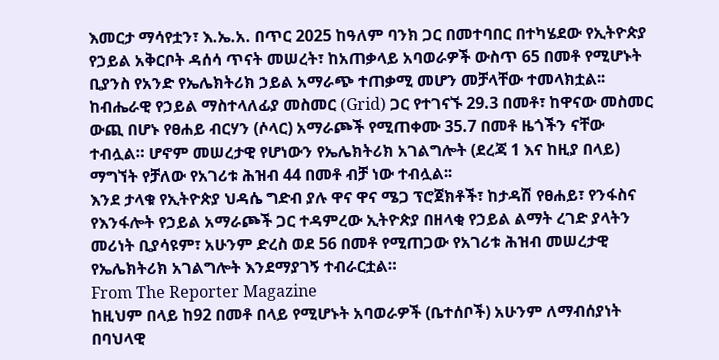እመርታ ማሳየቷን፣ እ.ኤ.አ. በጥር 2025 ከዓለም ባንክ ጋር በመተባበር በተካሄደው የኢትዮጵያ የኃይል አቅርቦት ዳሰሳ ጥናት መሠረት፣ ከአጠቃላይ አባወራዎች ውስጥ 65 በመቶ የሚሆኑት ቢያንስ የአንድ የኤሌክትሪክ ኃይል አማራጭ ተጠቃሚ መሆን መቻላቸው ተመላክቷል፡፡
ከብሔራዊ የኃይል ማስተላለፊያ መስመር (Grid) ጋር የተገናኙ 29.3 በመቶ፣ ከዋናው መስመር ውጪ በሆኑ የፀሐይ ብርሃን (ሶላር) አማራጮች የሚጠቀሙ 35.7 በመቶ ዜጎችን ናቸው ተብሏል። ሆኖም መሠረታዊ የሆነውን የኤሌክትሪክ አገልግሎት (ደረጃ 1 እና ከዚያ በላይ) ማግኘት የቻለው የአገሪቱ ሕዝብ 44 በመቶ ብቻ ነው ተብሏል፡፡
እንደ ታላቁ የኢትዮጵያ ህዳሴ ግድብ ያሉ ዋና ዋና ሜጋ ፕሮጀክቶች፣ ከታዳሽ የፀሐይ፣ የንፋስና የእንፋሎት የኃይል አማራጮች ጋር ተዳምረው ኢትዮጵያ በዘላቂ የኃይል ልማት ረገድ ያላትን መሪነት ቢያሳዩም፣ አሁንም ድረስ ወደ 56 በመቶ የሚጠጋው የአገሪቱ ሕዝብ መሠረታዊ የኤሌክትሪክ አገልግሎት እንደማያገኝ ተብራርቷል።
From The Reporter Magazine
ከዚህም በላይ ከ92 በመቶ በላይ የሚሆኑት አባወራዎች (ቤተሰቦች) አሁንም ለማብሰያነት በባህላዊ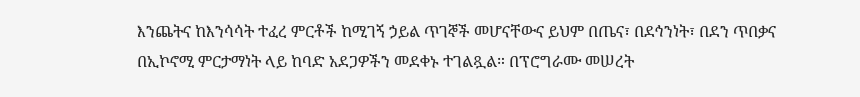እንጨትና ከእንሳሳት ተፈረ ምርቶች ከሚገኝ ኃይል ጥገኞች መሆናቸውና ይህም በጤና፣ በደኅንነት፣ በደን ጥበቃና በኢኮኖሚ ምርታማነት ላይ ከባድ አደጋዎችን መደቀኑ ተገልጿል። በፕሮግራሙ መሠረት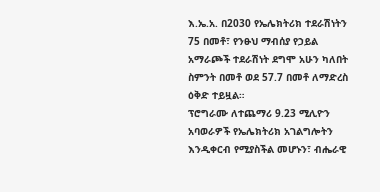እ.ኤ.አ. በ2030 የኤሌክትሪክ ተደራሽነትን 75 በመቶ፣ የንፁህ ማብሰያ የኃይል አማራጮች ተደራሽነት ደግሞ አሁን ካለበት ስምንት በመቶ ወደ 57.7 በመቶ ለማድረስ ዕቅድ ተይዟል።
ፕሮግራሙ ለተጨማሪ 9.23 ሚሊዮን አባወራዎች የኤሌክትሪክ አገልግሎትን እንዲቀርብ የሚያስችል መሆኑን፣ ብሔራዊ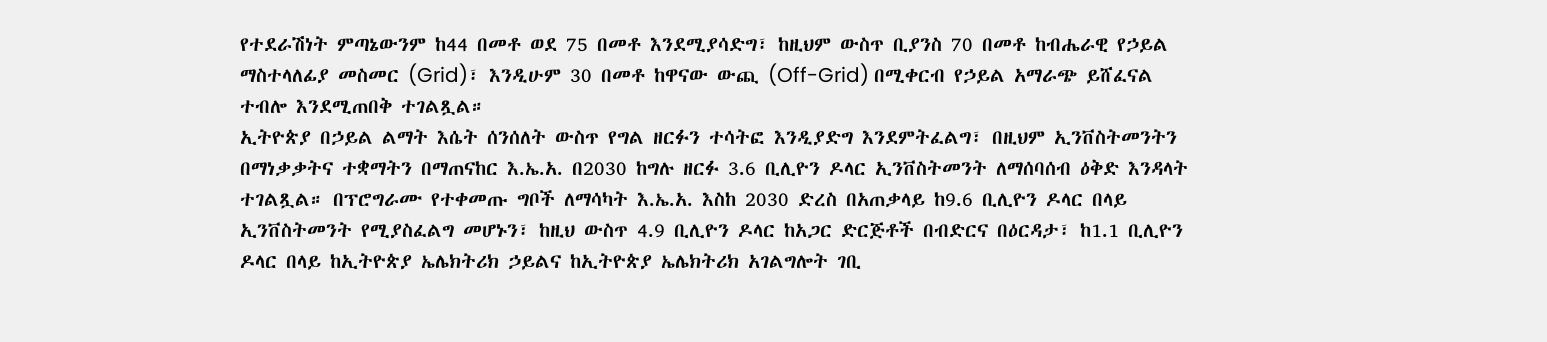የተደራሽነት ምጣኔውንም ከ44 በመቶ ወደ 75 በመቶ እንደሚያሳድግ፣ ከዚህም ውስጥ ቢያንስ 70 በመቶ ከብሔራዊ የኃይል ማስተላለፊያ መስመር (Grid)፣ እንዲሁም 30 በመቶ ከዋናው ውጪ (Off-Grid) በሚቀርብ የኃይል አማራጭ ይሸፈናል ተብሎ እንደሚጠበቅ ተገልጿል።
ኢትዮጵያ በኃይል ልማት እሴት ሰንሰለት ውስጥ የግል ዘርፉን ተሳትፎ እንዲያድግ እንደምትፈልግ፣ በዚህም ኢንቨስትመንትን በማነቃቃትና ተቋማትን በማጠናከር እ.ኤ.አ. በ2030 ከግሉ ዘርፉ 3.6 ቢሊዮን ዶላር ኢንቨስትመንት ለማሰባሰብ ዕቅድ እንዳላት ተገልጿል። በፕሮግራሙ የተቀመጡ ግቦች ለማሳካት እ.ኤ.አ. እስከ 2030 ድረስ በአጠቃላይ ከ9.6 ቢሊዮን ዶላር በላይ ኢንቨስትመንት የሚያስፈልግ መሆኑን፣ ከዚህ ውስጥ 4.9 ቢሊዮን ዶላር ከአጋር ድርጅቶች በብድርና በዕርዳታ፣ ከ1.1 ቢሊዮን ዶላር በላይ ከኢትዮጵያ ኤሌክትሪክ ኃይልና ከኢትዮጵያ ኤሌክትሪክ አገልግሎት ገቢ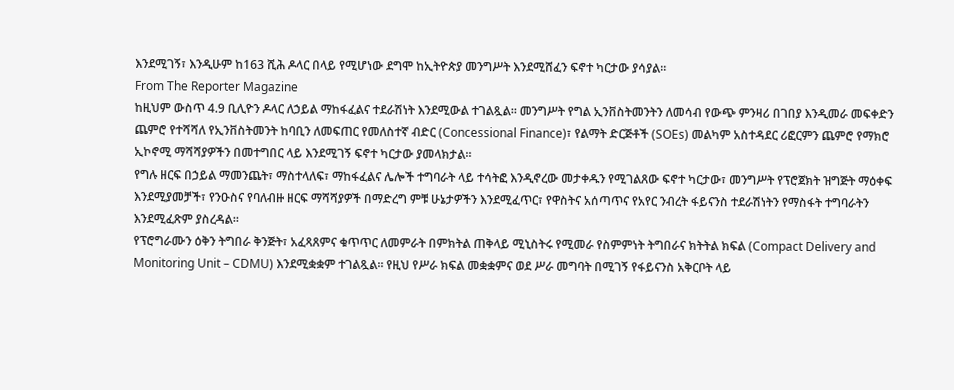እንደሚገኝ፣ እንዲሁም ከ163 ሺሕ ዶላር በላይ የሚሆነው ደግሞ ከኢትዮጵያ መንግሥት እንደሚሸፈን ፍኖተ ካርታው ያሳያል።
From The Reporter Magazine
ከዚህም ውስጥ 4.9 ቢሊዮን ዶላር ለኃይል ማከፋፈልና ተደራሽነት እንደሚውል ተገልጿል። መንግሥት የግል ኢንቨስትመንትን ለመሳብ የውጭ ምንዛሪ በገበያ እንዲመራ መፍቀድን ጨምሮ የተሻሻለ የኢንቨስትመንት ከባቢን ለመፍጠር የመለስተኛ ብድር (Concessional Finance)፣ የልማት ድርጅቶች (SOEs) መልካም አስተዳደር ሪፎርምን ጨምሮ የማክሮ ኢኮኖሚ ማሻሻያዎችን በመተግበር ላይ እንደሚገኝ ፍኖተ ካርታው ያመላክታል።
የግሉ ዘርፍ በኃይል ማመንጨት፣ ማስተላለፍ፣ ማከፋፈልና ሌሎች ተግባራት ላይ ተሳትፎ እንዲኖረው መታቀዱን የሚገልጸው ፍኖተ ካርታው፣ መንግሥት የፕሮጀክት ዝግጅት ማዕቀፍ እንደሚያመቻች፣ የንዑስና የባለብዙ ዘርፍ ማሻሻያዎች በማድረግ ምቹ ሁኔታዎችን እንደሚፈጥር፣ የዋስትና አሰጣጥና የአየር ንብረት ፋይናንስ ተደራሽነትን የማስፋት ተግባራትን እንደሚፈጽም ያስረዳል።
የፕሮግራሙን ዕቅን ትግበራ ቅንጅት፣ አፈጻጸምና ቁጥጥር ለመምራት በምክትል ጠቅላይ ሚኒስትሩ የሚመራ የስምምነት ትግበራና ክትትል ክፍል (Compact Delivery and Monitoring Unit – CDMU) እንደሚቋቋም ተገልጿል። የዚህ የሥራ ክፍል መቋቋምና ወደ ሥራ መግባት በሚገኝ የፋይናንስ አቅርቦት ላይ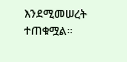እንደሚመሠረት ተጠቁሟል።